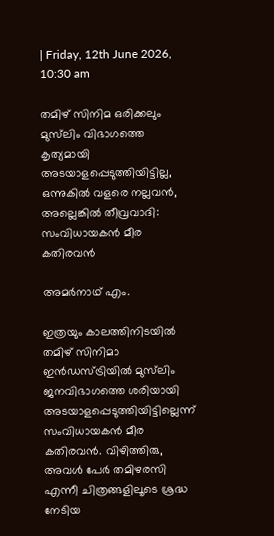| Friday, 12th June 2026, 10:30 am

തമിഴ് സിനിമ ഒരിക്കലും മുസ്‌ലിം വിഭാഗത്തെ കൃത്യമായി അടയാളപ്പെടുത്തിയിട്ടില്ല, ഒന്നുകില്‍ വളരെ നല്ലവന്‍, അല്ലെങ്കില്‍ തീവ്രവാദി: സംവിധായകന്‍ മീര കതിരവന്‍

അമര്‍നാഥ് എം.

ഇത്രയും കാലത്തിനിടയില്‍ തമിഴ് സിനിമാ ഇന്‍ഡസ്ട്രിയില്‍ മുസ്‌ലിം ജനവിഭാഗത്തെ ശരിയായി അടയാളപ്പെടുത്തിയിട്ടില്ലെന്ന് സംവിധായകന്‍ മീര കതിരവന്‍. വിഴിത്തിരു, അവള്‍ പേര്‍ തമിഴരസി എന്നീ ചിത്രങ്ങളിലൂടെ ശ്രദ്ധ നേടിയ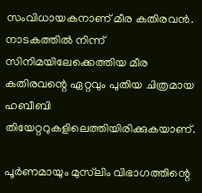സംവിധായകനാണ് മീര കതിരവന്‍. നാടകത്തില്‍ നിന്ന് സിനിമയിലേക്കെത്തിയ മീര കതിരവന്റെ ഏറ്റവും പുതിയ ചിത്രമായ ഹബീബി തിയേറ്ററുകളിലെത്തിയിരിക്കുകയാണ്.

പൂര്‍ണമായും മുസ്‌ലിം വിഭാഗത്തിന്റെ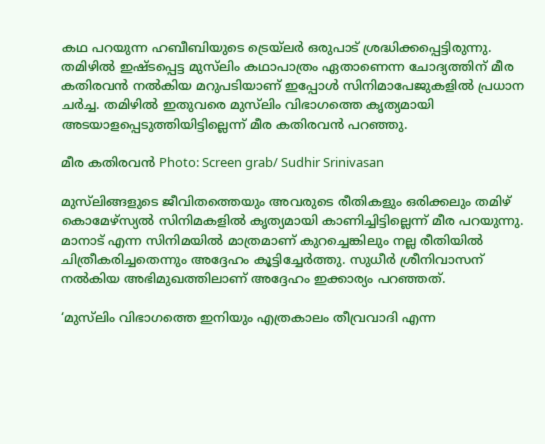കഥ പറയുന്ന ഹബീബിയുടെ ട്രെയ്‌ലര്‍ ഒരുപാട് ശ്രദ്ധിക്കപ്പെട്ടിരുന്നു. തമിഴില്‍ ഇഷ്ടപ്പെട്ട മുസ്‌ലിം കഥാപാത്രം ഏതാണെന്ന ചോദ്യത്തിന് മീര കതിരവന്‍ നല്‍കിയ മറുപടിയാണ് ഇപ്പോള്‍ സിനിമാപേജുകളില്‍ പ്രധാന ചര്‍ച്ച. തമിഴില്‍ ഇതുവരെ മുസ്‌ലിം വിഭാഗത്തെ കൃത്യമായി അടയാളപ്പെടുത്തിയിട്ടില്ലെന്ന് മീര കതിരവന്‍ പറഞ്ഞു.

മീര കതിരവന്‍ Photo: Screen grab/ Sudhir Srinivasan

മുസ്‌ലിങ്ങളുടെ ജീവിതത്തെയും അവരുടെ രീതികളും ഒരിക്കലും തമിഴ് കൊമേഴ്‌സ്യല്‍ സിനിമകളില്‍ കൃത്യമായി കാണിച്ചിട്ടില്ലെന്ന് മീര പറയുന്നു. മാനാട് എന്ന സിനിമയില്‍ മാത്രമാണ് കുറച്ചെങ്കിലും നല്ല രീതിയില്‍ ചിത്രീകരിച്ചതെന്നും അദ്ദേഹം കൂട്ടിച്ചേര്‍ത്തു. സുധീര്‍ ശ്രീനിവാസന് നല്‍കിയ അഭിമുഖത്തിലാണ് അദ്ദേഹം ഇക്കാര്യം പറഞ്ഞത്.

‘മുസ്‌ലിം വിഭാഗത്തെ ഇനിയും എത്രകാലം തീവ്രവാദി എന്ന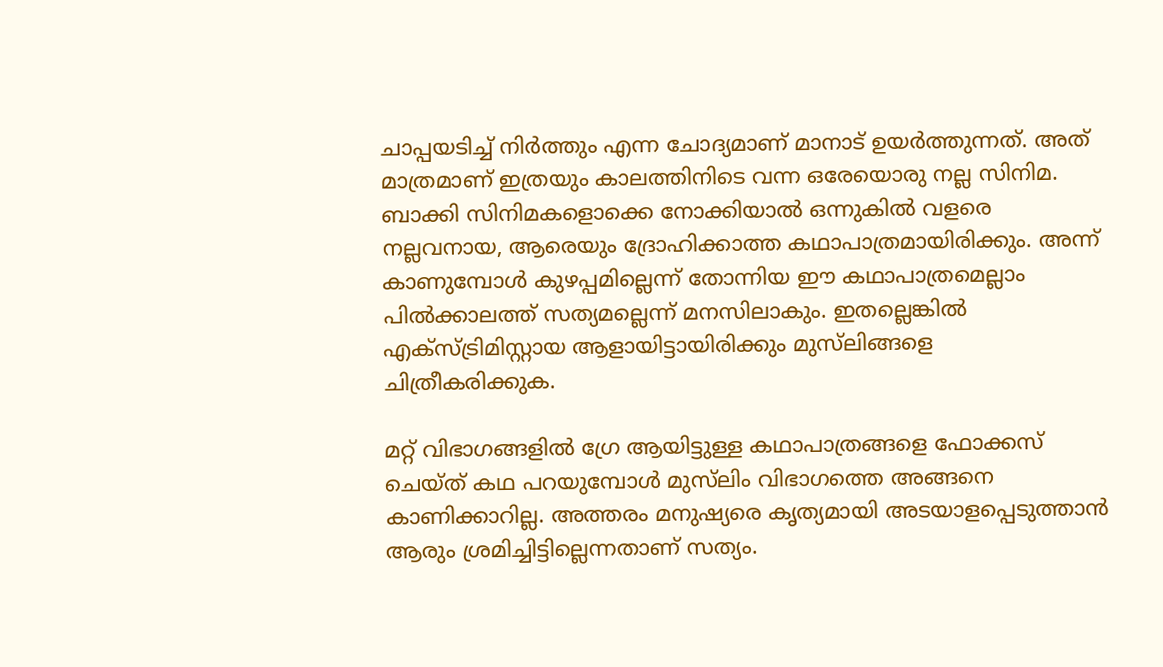ചാപ്പയടിച്ച് നിര്‍ത്തും എന്ന ചോദ്യമാണ് മാനാട് ഉയര്‍ത്തുന്നത്. അത് മാത്രമാണ് ഇത്രയും കാലത്തിനിടെ വന്ന ഒരേയൊരു നല്ല സിനിമ. ബാക്കി സിനിമകളൊക്കെ നോക്കിയാല്‍ ഒന്നുകില്‍ വളരെ നല്ലവനായ, ആരെയും ദ്രോഹിക്കാത്ത കഥാപാത്രമായിരിക്കും. അന്ന് കാണുമ്പോള്‍ കുഴപ്പമില്ലെന്ന് തോന്നിയ ഈ കഥാപാത്രമെല്ലാം പില്‍ക്കാലത്ത് സത്യമല്ലെന്ന് മനസിലാകും. ഇതല്ലെങ്കില്‍ എക്‌സ്ട്രിമിസ്റ്റായ ആളായിട്ടായിരിക്കും മുസ്‌ലിങ്ങളെ ചിത്രീകരിക്കുക.

മറ്റ് വിഭാഗങ്ങളില്‍ ഗ്രേ ആയിട്ടുള്ള കഥാപാത്രങ്ങളെ ഫോക്കസ് ചെയ്ത് കഥ പറയുമ്പോള്‍ മുസ്‌ലിം വിഭാഗത്തെ അങ്ങനെ കാണിക്കാറില്ല. അത്തരം മനുഷ്യരെ കൃത്യമായി അടയാളപ്പെടുത്താന്‍ ആരും ശ്രമിച്ചിട്ടില്ലെന്നതാണ് സത്യം.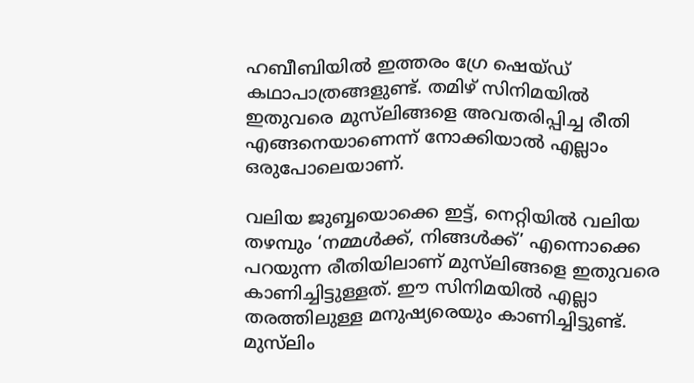ഹബീബിയില്‍ ഇത്തരം ഗ്രേ ഷെയ്ഡ് കഥാപാത്രങ്ങളുണ്ട്. തമിഴ് സിനിമയില്‍ ഇതുവരെ മുസ്‌ലിങ്ങളെ അവതരിപ്പിച്ച രീതി എങ്ങനെയാണെന്ന് നോക്കിയാല്‍ എല്ലാം ഒരുപോലെയാണ്.

വലിയ ജുബ്ബയൊക്കെ ഇട്ട്, നെറ്റിയില്‍ വലിയ തഴമ്പും ‘നമ്മള്‍ക്ക്, നിങ്ങള്‍ക്ക്’ എന്നൊക്കെ പറയുന്ന രീതിയിലാണ് മുസ്‌ലിങ്ങളെ ഇതുവരെ കാണിച്ചിട്ടുള്ളത്. ഈ സിനിമയില്‍ എല്ലാ തരത്തിലുള്ള മനുഷ്യരെയും കാണിച്ചിട്ടുണ്ട്. മുസ്‌ലിം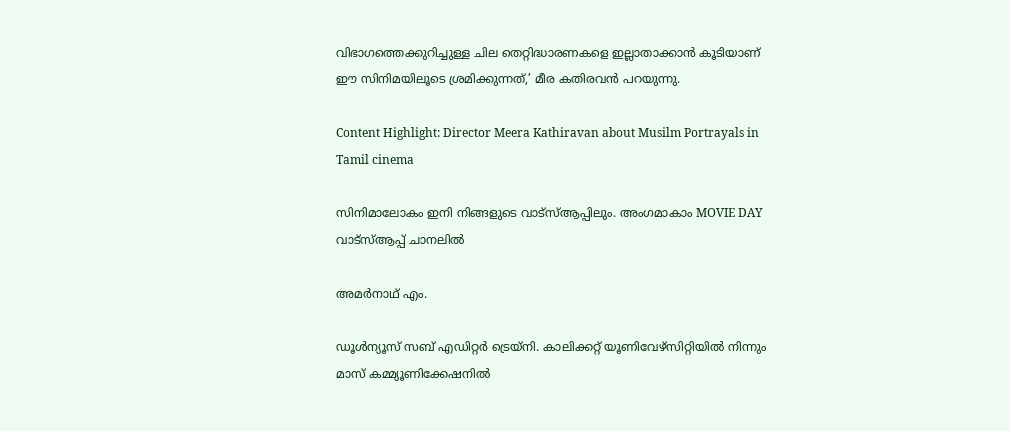വിഭാഗത്തെക്കുറിച്ചുള്ള ചില തെറ്റിദ്ധാരണകളെ ഇല്ലാതാക്കാന്‍ കൂടിയാണ് ഈ സിനിമയിലൂടെ ശ്രമിക്കുന്നത്,’ മീര കതിരവന്‍ പറയുന്നു.

Content Highlight: Director Meera Kathiravan about Musilm Portrayals in Tamil cinema

സിനിമാലോകം ഇനി നിങ്ങളുടെ വാട്സ്ആപ്പിലും. അംഗമാകാം MOVIE DAY വാട്സ്ആപ്പ് ചാനലിൽ

അമര്‍നാഥ് എം.

ഡൂള്‍ന്യൂസ് സബ് എഡിറ്റര്‍ ട്രെയ്‌നി. കാലിക്കറ്റ് യൂണിവേഴ്‌സിറ്റിയില്‍ നിന്നും മാസ് കമ്മ്യൂണിക്കേഷനില്‍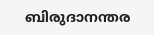ബിരുദാനന്തര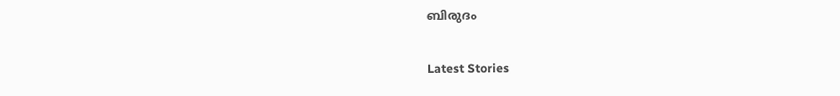ബിരുദം

Latest Stories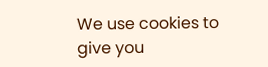We use cookies to give you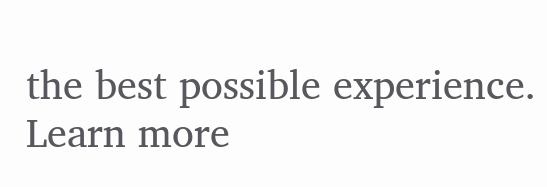the best possible experience. Learn more